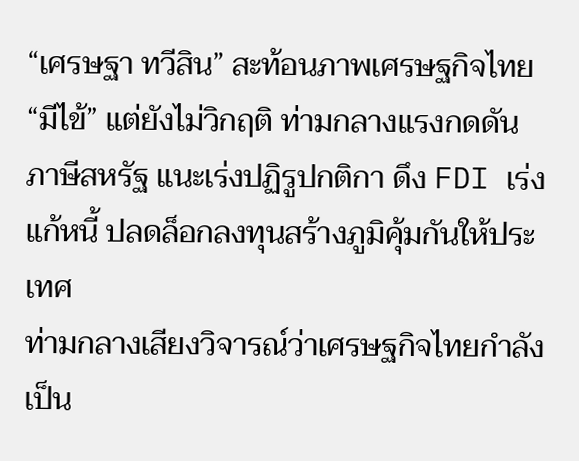“เศรษฐา ทวีสิน” สะท้อนภาพเศรษฐกิจไทย “มีไข้” แต่ยังไม่วิกฤติ ท่ามกลางแรงกดดันภาษีสหรัฐ แนะเร่งปฏิรูปกติกา ดึง FDI เร่งแก้หนี้ ปลดล็อกลงทุนสร้างภูมิคุ้มกันให้ประเทศ
ท่ามกลางเสียงวิจารณ์ว่าเศรษฐกิจไทยกำลังเป็น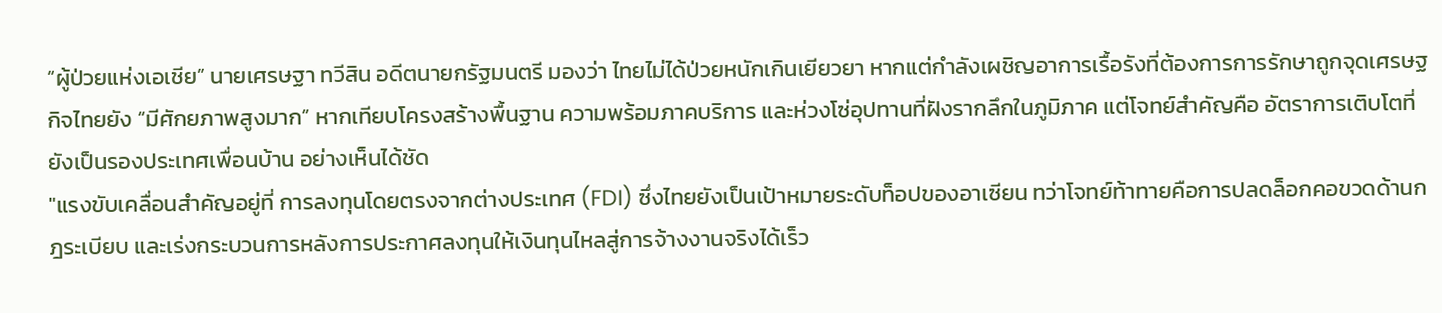“ผู้ป่วยแห่งเอเชีย” นายเศรษฐา ทวีสิน อดีตนายกรัฐมนตรี มองว่า ไทยไม่ได้ป่วยหนักเกินเยียวยา หากแต่กำลังเผชิญอาการเรื้อรังที่ต้องการการรักษาถูกจุดเศรษฐกิจไทยยัง “มีศักยภาพสูงมาก” หากเทียบโครงสร้างพื้นฐาน ความพร้อมภาคบริการ และห่วงโซ่อุปทานที่ฝังรากลึกในภูมิภาค แต่โจทย์สำคัญคือ อัตราการเติบโตที่ยังเป็นรองประเทศเพื่อนบ้าน อย่างเห็นได้ชัด
"แรงขับเคลื่อนสำคัญอยู่ที่ การลงทุนโดยตรงจากต่างประเทศ (FDI) ซึ่งไทยยังเป็นเป้าหมายระดับท็อปของอาเซียน ทว่าโจทย์ท้าทายคือการปลดล็อกคอขวดด้านกฎระเบียบ และเร่งกระบวนการหลังการประกาศลงทุนให้เงินทุนไหลสู่การจ้างงานจริงได้เร็ว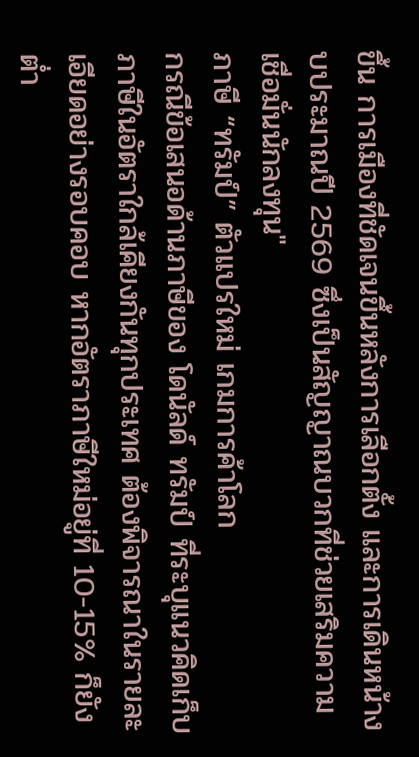ขึ้น การเมืองที่ชัดเจนขึ้นหลังการเลือกตั้ง และการเดินหน้างบประมาณปี 2569 ซึ่งเป็นสัญญาณบวกที่ช่วยเสริมความเชื่อมั่นนักลงทุน"
ภาษี “ทรัมป์” ตัวแปรใหม่ เกมการค้าโลก
กรณีข้อเสนอด้านภาษีของ โดนัลด์ ทรัมป์ ที่ระบุแนวคิดเก็บภาษีในอัตราใกล้เคียงกันทุกประเทศ ต้องพิจารณาในรายละเอียดอย่างรอบคอบ หากอัตราภาษีใหม่อยู่ที่ 10-15% ก็ยังต่ำ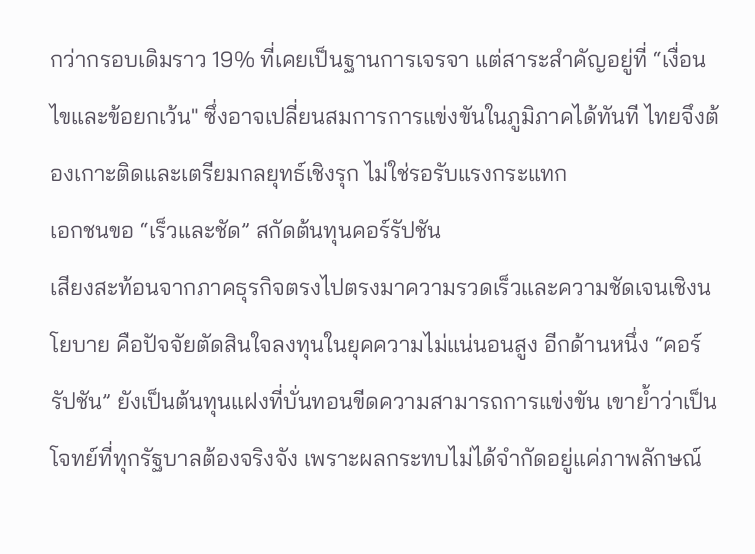กว่ากรอบเดิมราว 19% ที่เคยเป็นฐานการเจรจา แต่สาระสำคัญอยู่ที่ “เงื่อนไขและข้อยกเว้น" ซึ่งอาจเปลี่ยนสมการการแข่งขันในภูมิภาคได้ทันที ไทยจึงต้องเกาะติดและเตรียมกลยุทธ์เชิงรุก ไม่ใช่รอรับแรงกระแทก
เอกชนขอ “เร็วและชัด” สกัดต้นทุนคอร์รัปชัน
เสียงสะท้อนจากภาคธุรกิจตรงไปตรงมาความรวดเร็วและความชัดเจนเชิงนโยบาย คือปัจจัยตัดสินใจลงทุนในยุคความไม่แน่นอนสูง อีกด้านหนึ่ง “คอร์รัปชัน” ยังเป็นต้นทุนแฝงที่บั่นทอนขีดความสามารถการแข่งขัน เขาย้ำว่าเป็นโจทย์ที่ทุกรัฐบาลต้องจริงจัง เพราะผลกระทบไม่ได้จำกัดอยู่แค่ภาพลักษณ์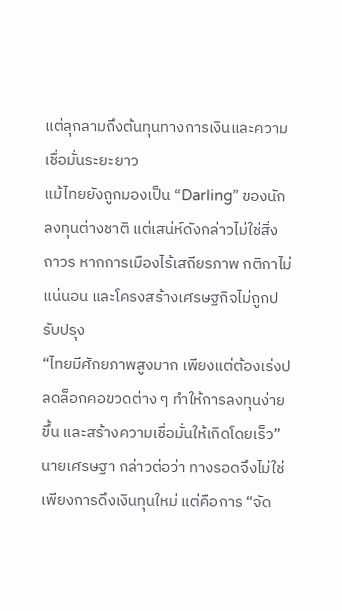แต่ลุกลามถึงต้นทุนทางการเงินและความเชื่อมั่นระยะยาว
แม้ไทยยังถูกมองเป็น “Darling” ของนักลงทุนต่างชาติ แต่เสน่ห์ดังกล่าวไม่ใช่สิ่งถาวร หากการเมืองไร้เสถียรภาพ กติกาไม่แน่นอน และโครงสร้างเศรษฐกิจไม่ถูกปรับปรุง
“ไทยมีศักยภาพสูงมาก เพียงแต่ต้องเร่งปลดล็อกคอขวดต่าง ๆ ทำให้การลงทุนง่ายขึ้น และสร้างความเชื่อมั่นให้เกิดโดยเร็ว”
นายเศรษฐา กล่าวต่อว่า ทางรอดจึงไม่ใช่เพียงการดึงเงินทุนใหม่ แต่คือการ “จัด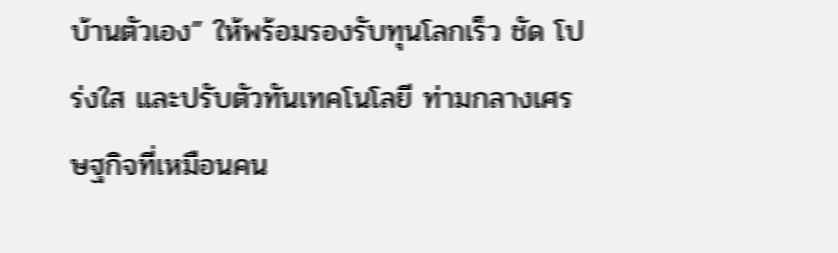บ้านตัวเอง” ให้พร้อมรองรับทุนโลกเร็ว ชัด โปร่งใส และปรับตัวทันเทคโนโลยี ท่ามกลางเศรษฐกิจที่เหมือนคน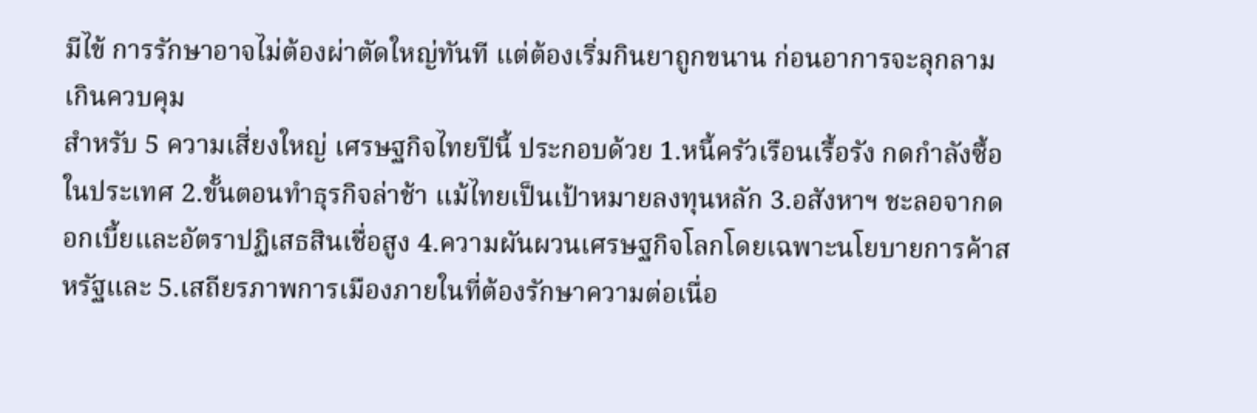มีไข้ การรักษาอาจไม่ต้องผ่าตัดใหญ่ทันที แต่ต้องเริ่มกินยาถูกขนาน ก่อนอาการจะลุกลามเกินควบคุม
สำหรับ 5 ความเสี่ยงใหญ่ เศรษฐกิจไทยปีนี้ ประกอบด้วย 1.หนี้ครัวเรือนเรื้อรัง กดกำลังซื้อในประเทศ 2.ขั้นตอนทำธุรกิจล่าช้า แม้ไทยเป็นเป้าหมายลงทุนหลัก 3.อสังหาฯ ชะลอจากดอกเบี้ยและอัตราปฏิเสธสินเชื่อสูง 4.ความผันผวนเศรษฐกิจโลกโดยเฉพาะนโยบายการค้าสหรัฐและ 5.เสถียรภาพการเมืองภายในที่ต้องรักษาความต่อเนื่อ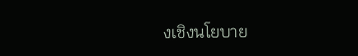งเชิงนโยบาย